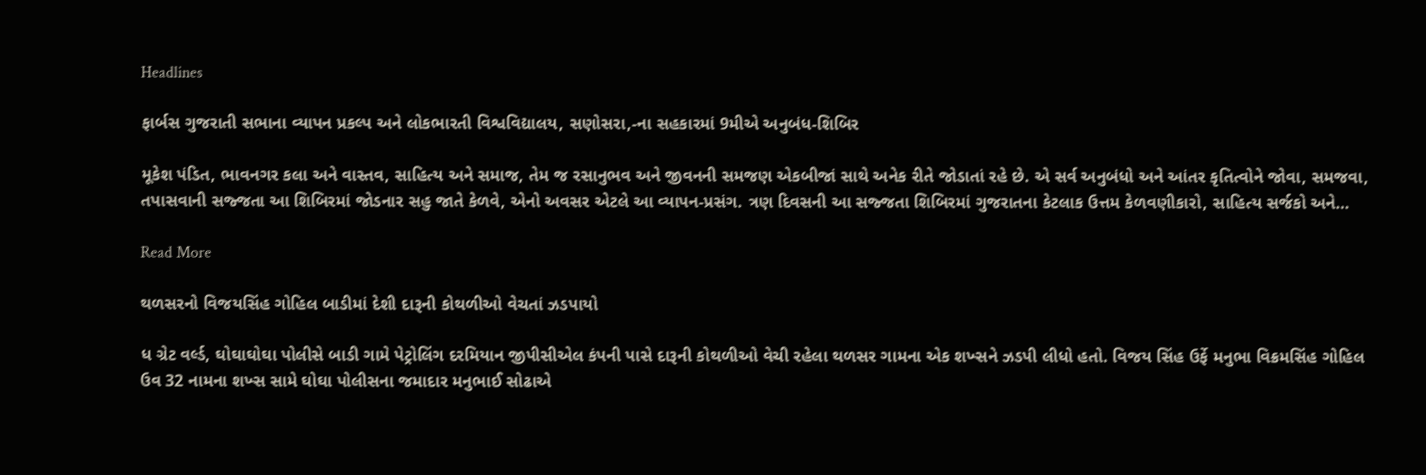Headlines

ફાર્બસ ગુજરાતી સભાના વ્યાપન પ્રકલ્પ અને લોકભારતી વિશ્વવિદ્યાલય, સણોસરા,-ના સહકારમાં 9મીએ અનુબંધ-શિબિર

મૂકેશ પંડિત, ભાવનગર કલા અને વાસ્તવ, સાહિત્ય અને સમાજ, તેમ જ રસાનુભવ અને જીવનની સમજણ એકબીજાં સાથે અનેક રીતે જોડાતાં રહે છે. એ સર્વ અનુબંધો અને આંતર કૃતિત્વોને જોવા, સમજવા, તપાસવાની સજ્જતા આ શિબિરમાં જોડનાર સહુ જાતે કેળવે, એનો અવસર એટલે આ વ્યાપન-પ્રસંગ. ત્રણ દિવસની આ સજ્જતા શિબિરમાં ગુજરાતના કેટલાક ઉત્તમ કેળવણીકારો, સાહિત્ય સર્જકો અને…

Read More

થળસરનો વિજયસિંહ ગોહિલ બાડીમાં દેશી દારૂની કોથળીઓ વેચતાં ઝડપાયો

ધ ગ્રેટ વર્લ્ડ, ઘોઘાઘોઘા પોલીસે બાડી ગામે પેટ્રોલિંગ દરમિયાન જીપીસીએલ કંપની પાસે દારૂની કોથળીઓ વેચી રહેલા થળસર ગામના એક શખ્સને ઝડપી લીધો હતો. વિજય સિંહ ઉર્ફે મનુભા વિક્રમસિંહ ગોહિલ ઉવ 32 નામના શખ્સ સામે ઘોઘા પોલીસના જમાદાર મનુભાઈ સોઢાએ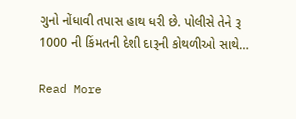ગુનો નોંધાવી તપાસ હાથ ધરી છે. પોલીસે તેને રૂ 1000 ની કિંમતની દેશી દારૂની કોથળીઓ સાથે…

Read More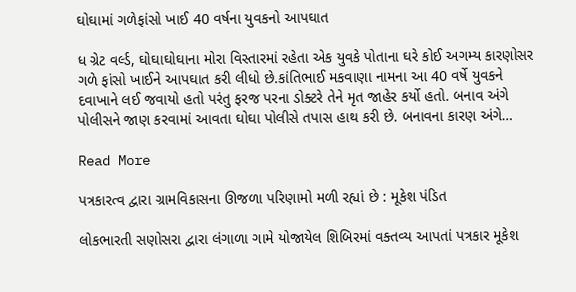ઘોઘામાં ગળેફાંસો ખાઈ 40 વર્ષના યુવકનો આપઘાત

ધ ગ્રેટ વર્લ્ડ, ઘોઘાઘોઘાના મોરા વિસ્તારમાં રહેતા એક યુવકે પોતાના ઘરે કોઈ અગમ્ય કારણોસર ગળે ફાંસો ખાઈને આપઘાત કરી લીધો છે.કાંતિભાઈ મકવાણા નામના આ 40 વર્ષે યુવકને દવાખાને લઈ જવાયો હતો પરંતુ ફરજ પરના ડોક્ટરે તેને મૃત જાહેર કર્યો હતો. બનાવ અંગે પોલીસને જાણ કરવામાં આવતા ઘોઘા પોલીસે તપાસ હાથ કરી છે. બનાવના કારણ અંગે…

Read More

પત્રકારત્વ દ્વારા ગ્રામવિકાસના ઊજળા પરિણામો મળી રહ્યાં છે : મૂકેશ પંડિત

લોકભારતી સણોસરા દ્વારા લંગાળા ગામે યોજાયેલ શિબિરમાં વક્તવ્ય આપતાં પત્રકાર મૂકેશ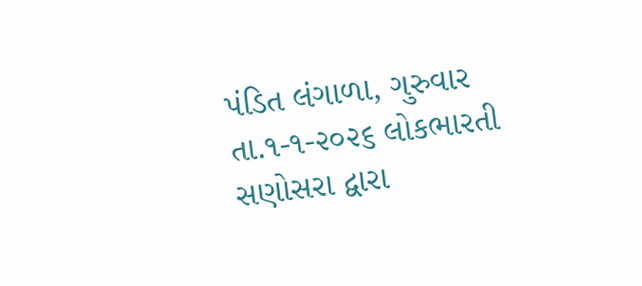પંડિત લંગાળા, ગુરુવાર તા.૧-૧-૨૦૨૬ લોકભારતી સણોસરા દ્વારા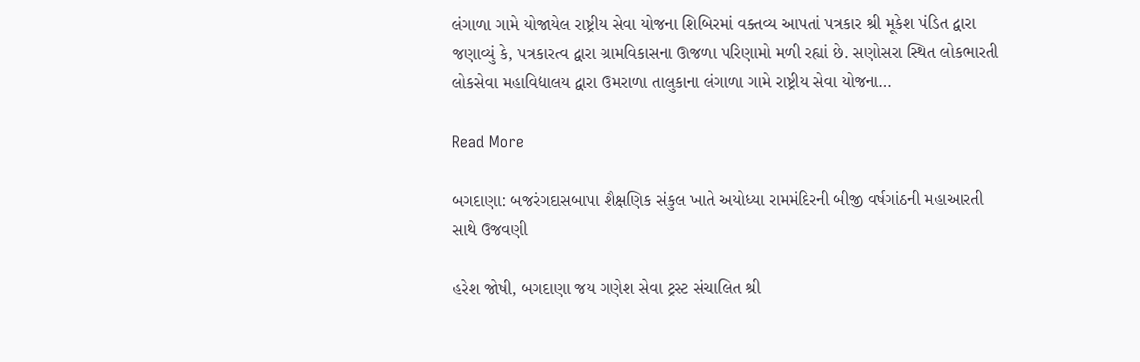લંગાળા ગામે યોજાયેલ રાષ્ટ્રીય સેવા યોજના શિબિરમાં વક્તવ્ય આપતાં પત્રકાર શ્રી મૂકેશ પંડિત દ્વારા જણાવ્યું કે, પત્રકારત્વ દ્વારા ગ્રામવિકાસના ઊજળા પરિણામો મળી રહ્યાં છે. સણોસરા સ્થિત લોકભારતી લોકસેવા મહાવિદ્યાલય દ્વારા ઉમરાળા તાલુકાના લંગાળા ગામે રાષ્ટ્રીય સેવા યોજના…

Read More

બગદાણા: બજરંગદાસબાપા શૈક્ષણિક સંકુલ ખાતે અયોધ્યા રામમંદિરની બીજી વર્ષગાંઠની મહાઆરતી સાથે ઉજવણી

હરેશ જોષી, બગદાણા જય ગણેશ સેવા ટ્રસ્ટ સંચાલિત શ્રી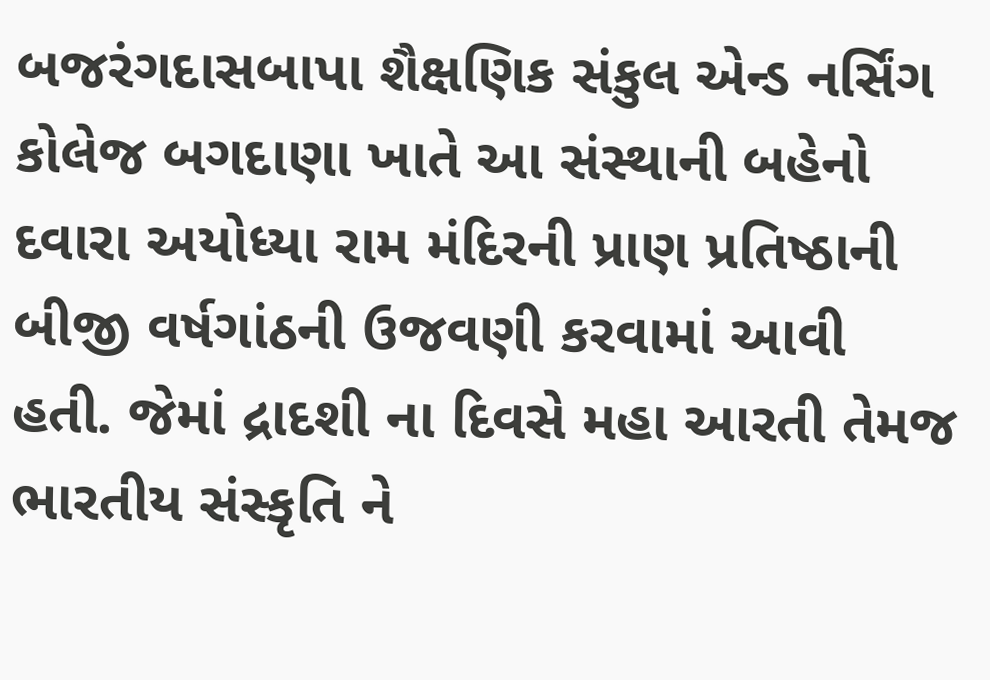બજરંગદાસબાપા શૈક્ષણિક સંકુલ એન્ડ નર્સિંગ કોલેજ બગદાણા ખાતે આ સંસ્થાની બહેનો દવારા અયોધ્યા રામ મંદિરની પ્રાણ પ્રતિષ્ઠાની બીજી વર્ષગાંઠની ઉજવણી કરવામાં આવી હતી. જેમાં દ્રાદશી ના દિવસે મહા આરતી તેમજ ભારતીય સંસ્કૃતિ ને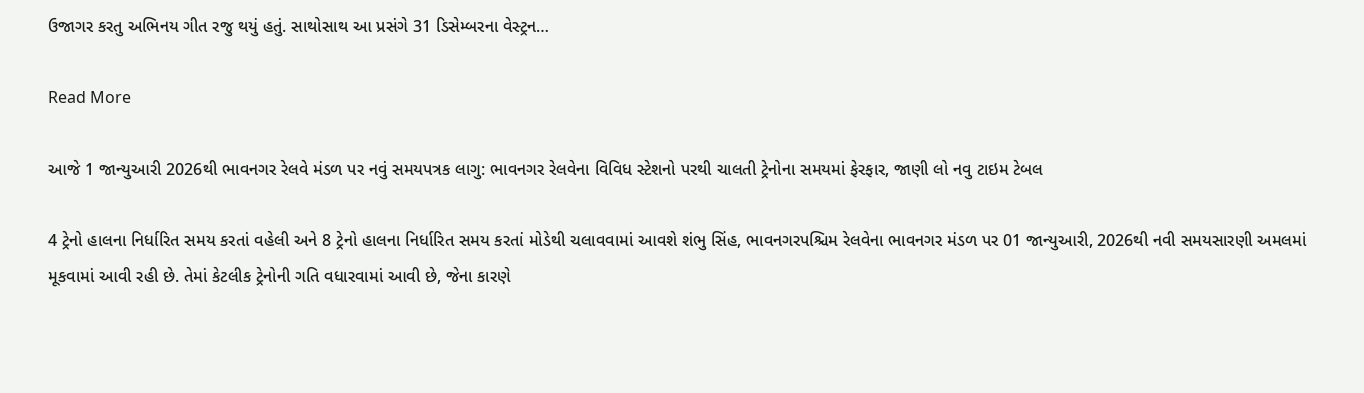ઉજાગર કરતુ અભિનય ગીત રજુ થયું હતું. સાથોસાથ આ પ્રસંગે 31 ડિસેમ્બરના વેસ્ટ્રન…

Read More

આજે 1 જાન્યુઆરી 2026થી ભાવનગર રેલવે મંડળ પર નવું સમયપત્રક લાગુ: ભાવનગર રેલવેના વિવિધ સ્ટેશનો પરથી ચાલતી ટ્રેનોના સમયમાં ફેરફાર, જાણી લો નવુ ટાઇમ ટેબલ

4 ટ્રેનો હાલના નિર્ધારિત સમય કરતાં વહેલી અને 8 ટ્રેનો હાલના નિર્ધારિત સમય કરતાં મોડેથી ચલાવવામાં આવશે શંભુ સિંહ, ભાવનગરપશ્ચિમ રેલવેના ભાવનગર મંડળ પર 01 જાન્યુઆરી, 2026થી નવી સમયસારણી અમલમાં મૂકવામાં આવી રહી છે. તેમાં કેટલીક ટ્રેનોની ગતિ વધારવામાં આવી છે, જેના કારણે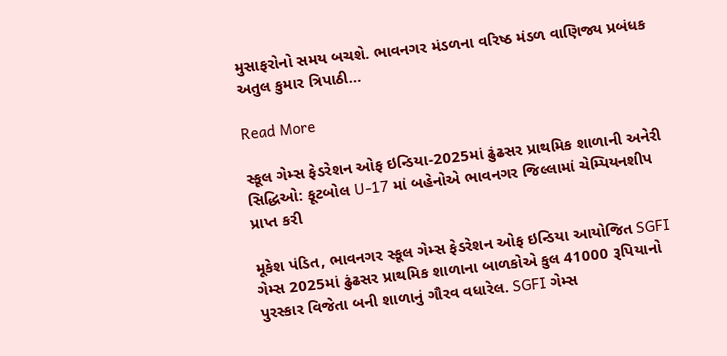મુસાફરોનો સમય બચશે. ભાવનગર મંડળના વરિષ્ઠ મંડળ વાણિજ્ય પ્રબંધક અતુલ કુમાર ત્રિપાઠી…

Read More

સ્કૂલ ગેમ્સ ફેડરેશન ઓફ ઇન્ડિયા-2025માં ઢુંઢસર પ્રાથમિક શાળાની અનેરી સિદ્ધિઓ: ફૂટબોલ U-17 માં બહેનોએ ભાવનગર જિલ્લામાં ચેમ્પિયનશીપ પ્રાપ્ત કરી

મૂકેશ પંડિત, ભાવનગર સ્કૂલ ગેમ્સ ફેડરેશન ઓફ ઇન્ડિયા આયોજિત SGFI ગેમ્સ 2025માં ઢુંઢસર પ્રાથમિક શાળાના બાળકોએ કુલ 41000 રૂપિયાનો પુરસ્કાર વિજેતા બની શાળાનું ગૌરવ વધારેલ. SGFI ગેમ્સ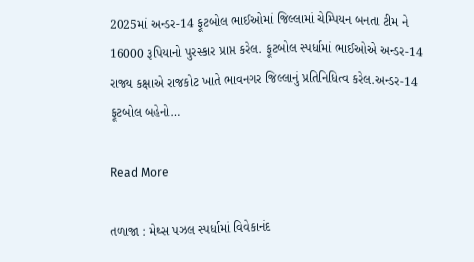2025માં અન્ડર-14 ફૂટબોલ ભાઈઓમાં જિલ્લામાં ચેમ્પિયન બનતા ટીમ ને 16000 રૂપિયાનો પુરસ્કાર પ્રાપ્ત કરેલ. ફૂટબોલ સ્પર્ધામાં ભાઈઓએ અન્ડર-14 રાજ્ય કક્ષાએ રાજકોટ ખાતે ભાવનગર જિલ્લાનું પ્રતિનિધિત્વ કરેલ.અન્ડર-14 ફૂટબોલ બહેનો…

Read More

તળાજા : મેથ્સ પઝલ સ્પર્ધામાં વિવેકાનંદ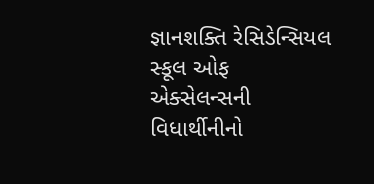જ્ઞાનશક્તિ રેસિડેન્સિયલ સ્કૂલ ઓફ એક્સેલન્સની વિધાર્થીનીનો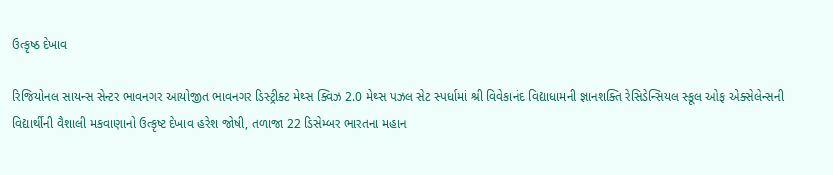ઉત્કૃષ્ઠ દેખાવ

રિજિયોનલ સાયન્સ સેન્ટર ભાવનગર આયોજીત ભાવનગર ડિસ્ટ્રીક્ટ મેથ્સ ક્વિઝ 2.0 મેથ્સ પઝલ સેટ સ્પર્ધામાં શ્રી વિવેકાનંદ વિદ્યાધામની જ્ઞાનશક્તિ રેસિડેન્સિયલ સ્કૂલ ઓફ એક્સેલેન્સની વિદ્યાર્થીની વૈશાલી મકવાણાનો ઉત્કૃષ્ટ દેખાવ હરેશ જોષી, તળાજા 22 ડિસેમ્બર ભારતના મહાન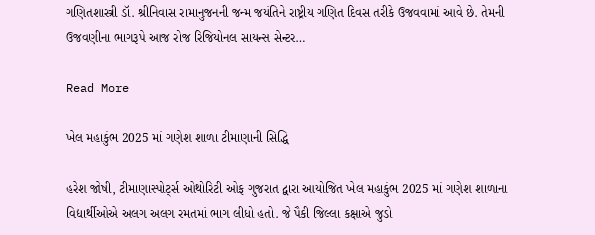ગણિતશાસ્ત્રી ડૉ. શ્રીનિવાસ રામાનુજનની જન્મ જયંતિને રાષ્ટ્રીય ગણિત દિવસ તરીકે ઉજવવામાં આવે છે. તેમની ઉજવણીના ભાગરૂપે આજ રોજ રિજિયોનલ સાયન્સ સેન્ટર…

Read More

ખેલ મહાકુંભ 2025 માં ગણેશ શાળા ટીમાણાની સિદ્ધિ

હરેશ જોષી, ટીમાણાસ્પોર્ટ્સ ઓથોરિટી ઓફ ગુજરાત દ્વારા આયોજિત ખેલ મહાકુંભ 2025 માં ગણેશ શાળાના વિદ્યાર્થીઓએ અલગ અલગ રમતમાં ભાગ લીધો હતો. જે પૈકી જિલ્લા કક્ષાએ જુડો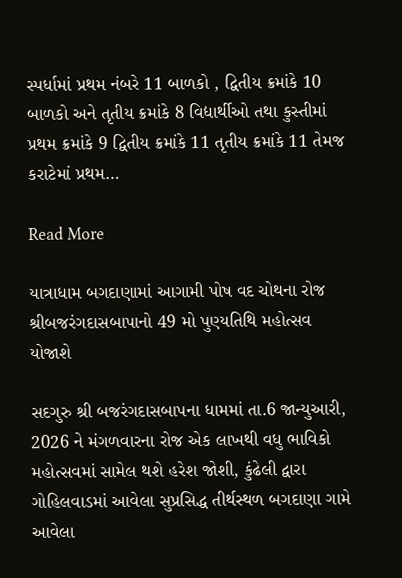સ્પર્ધામાં પ્રથમ નંબરે 11 બાળકો , દ્વિતીય ક્રમાંકે 10 બાળકો અને તૃતીય ક્રમાંકે 8 વિદ્યાર્થીઓ તથા કુસ્તીમાં પ્રથમ ક્રમાંકે 9 દ્વિતીય ક્રમાંકે 11 તૃતીય ક્રમાંકે 11 તેમજ કરાટેમાં પ્રથમ…

Read More

યાત્રાધામ બગદાણામાં આગામી પોષ વદ ચોથના રોજ શ્રીબજરંગદાસબાપાનો 49 મો પુણ્યતિથિ મહોત્સવ યોજાશે

સદગુરુ શ્રી બજરંગદાસબાપના ધામમાં તા.6 જાન્યુઆરી, 2026 ને મંગળવારના રોજ એક લાખથી વધુ ભાવિકો મહોત્સવમાં સામેલ થશે હરેશ જોશી, કુંઢેલી દ્વારા ગોહિલવાડમાં આવેલા સુપ્રસિદ્ધ તીર્થસ્થળ બગદાણા ગામે આવેલા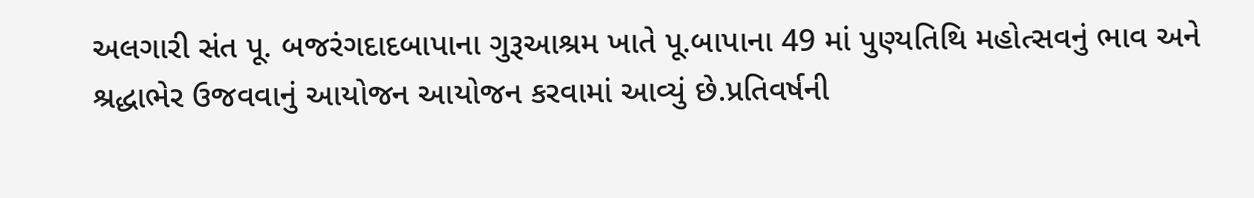અલગારી સંત પૂ. બજરંગદાદબાપાના ગુરૂઆશ્રમ ખાતે પૂ.બાપાના 49 માં પુણ્યતિથિ મહોત્સવનું ભાવ અને શ્રદ્ધાભેર ઉજવવાનું આયોજન આયોજન કરવામાં આવ્યું છે.પ્રતિવર્ષની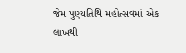જેમ પુણ્યતિથિ મહોત્સવમાં એક લાખથી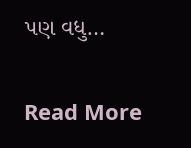પણ વધુ…

Read More